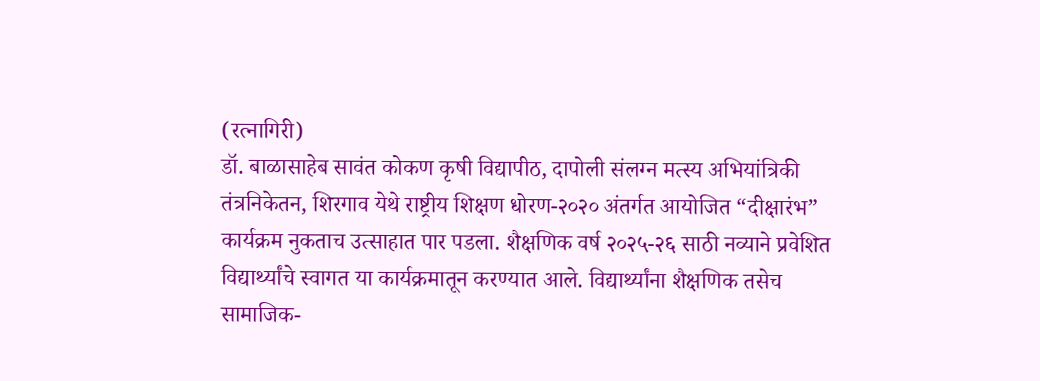(रत्नागिरी)
डॉ. बाळासाहेब सावंत कोकण कृषी विद्यापीठ, दापोली संलग्न मत्स्य अभियांत्रिकी तंत्रनिकेतन, शिरगाव येथे राष्ट्रीय शिक्षण धोरण-२०२० अंतर्गत आयोजित “दीक्षारंभ” कार्यक्रम नुकताच उत्साहात पार पडला. शैक्षणिक वर्ष २०२५-२६ साठी नव्याने प्रवेशित विद्यार्थ्यांचे स्वागत या कार्यक्रमातून करण्यात आले. विद्यार्थ्यांना शैक्षणिक तसेच सामाजिक-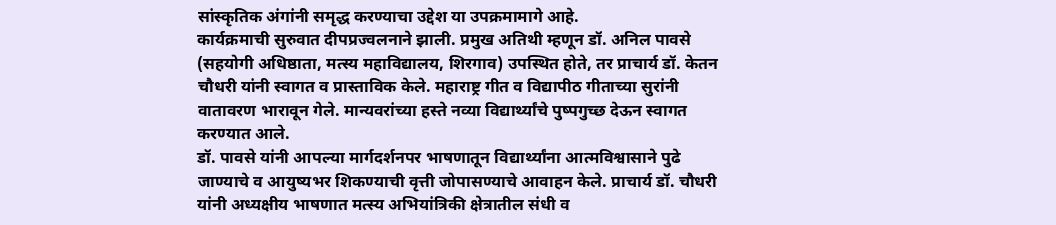सांस्कृतिक अंगांनी समृद्ध करण्याचा उद्देश या उपक्रमामागे आहे.
कार्यक्रमाची सुरुवात दीपप्रज्वलनाने झाली. प्रमुख अतिथी म्हणून डॉ. अनिल पावसे (सहयोगी अधिष्ठाता, मत्स्य महाविद्यालय, शिरगाव) उपस्थित होते, तर प्राचार्य डॉ. केतन चौधरी यांनी स्वागत व प्रास्ताविक केले. महाराष्ट्र गीत व विद्यापीठ गीताच्या सुरांनी वातावरण भारावून गेले. मान्यवरांच्या हस्ते नव्या विद्यार्थ्यांचे पुष्पगुच्छ देऊन स्वागत करण्यात आले.
डॉ. पावसे यांनी आपल्या मार्गदर्शनपर भाषणातून विद्यार्थ्यांना आत्मविश्वासाने पुढे जाण्याचे व आयुष्यभर शिकण्याची वृत्ती जोपासण्याचे आवाहन केले. प्राचार्य डॉ. चौधरी यांनी अध्यक्षीय भाषणात मत्स्य अभियांत्रिकी क्षेत्रातील संधी व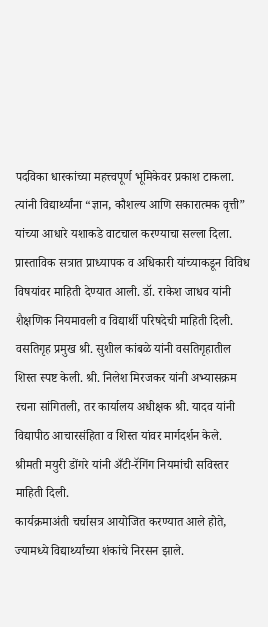पदविका धारकांच्या महत्त्वपूर्ण भूमिकेवर प्रकाश टाकला. त्यांनी विद्यार्थ्यांना “ज्ञान, कौशल्य आणि सकारात्मक वृत्ती” यांच्या आधारे यशाकडे वाटचाल करण्याचा सल्ला दिला.
प्रास्ताविक सत्रात प्राध्यापक व अधिकारी यांच्याकडून विविध विषयांवर माहिती देण्यात आली. डॉ. राकेश जाधव यांनी शैक्षणिक नियमावली व विद्यार्थी परिषदेची माहिती दिली. वसतिगृह प्रमुख श्री. सुशील कांबळे यांनी वसतिगृहातील शिस्त स्पष्ट केली. श्री. निलेश मिरजकर यांनी अभ्यासक्रम रचना सांगितली, तर कार्यालय अधीक्षक श्री. यादव यांनी विद्यापीठ आचारसंहिता व शिस्त यांवर मार्गदर्शन केले. श्रीमती मयुरी डोंगरे यांनी अँटी-रॅगिंग नियमांची सविस्तर माहिती दिली.
कार्यक्रमाअंती चर्चासत्र आयोजित करण्यात आले होते, ज्यामध्ये विद्यार्थ्यांच्या शंकांचे निरसन झाले.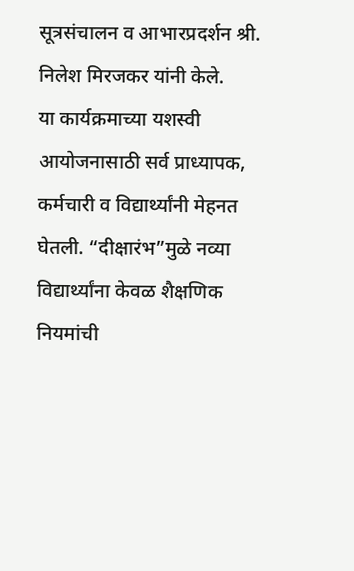सूत्रसंचालन व आभारप्रदर्शन श्री. निलेश मिरजकर यांनी केले.
या कार्यक्रमाच्या यशस्वी आयोजनासाठी सर्व प्राध्यापक, कर्मचारी व विद्यार्थ्यांनी मेहनत घेतली. “दीक्षारंभ”मुळे नव्या विद्यार्थ्यांना केवळ शैक्षणिक नियमांची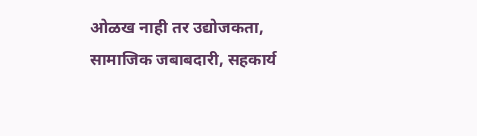ओळख नाही तर उद्योजकता, सामाजिक जबाबदारी, सहकार्य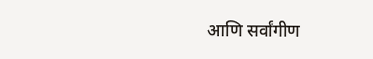आणि सर्वांगीण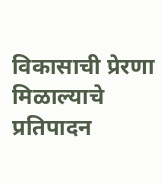विकासाची प्रेरणा मिळाल्याचे प्रतिपादन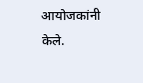आयोजकांनी केले.